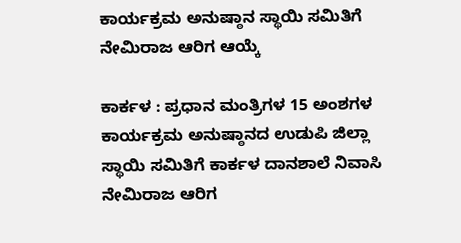ಕಾರ್ಯಕ್ರಮ ಅನುಷ್ಠಾನ ಸ್ಥಾಯಿ ಸಮಿತಿಗೆ ನೇಮಿರಾಜ ಆರಿಗ ಆಯ್ಕೆ

ಕಾರ್ಕಳ : ಪ್ರಧಾನ ಮಂತ್ರಿಗಳ 15 ಅಂಶಗಳ ಕಾರ್ಯಕ್ರಮ ಅನುಷ್ಠಾನದ ಉಡುಪಿ ಜಿಲ್ಲಾ ಸ್ಥಾಯಿ ಸಮಿತಿಗೆ ಕಾರ್ಕಳ ದಾನಶಾಲೆ ನಿವಾಸಿ ನೇಮಿರಾಜ ಆರಿಗ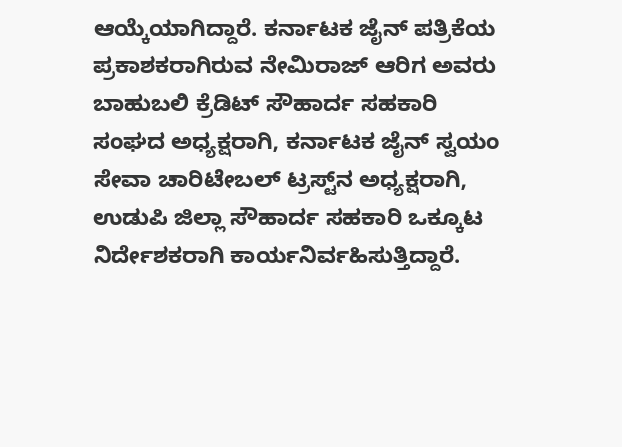ಆಯ್ಕೆಯಾಗಿದ್ದಾರೆ. ಕರ್ನಾಟಕ ಜೈನ್‌ ಪತ್ರಿಕೆಯ ಪ್ರಕಾಶಕರಾಗಿರುವ ನೇಮಿರಾಜ್‌ ಆರಿಗ ಅವರು ಬಾಹುಬಲಿ ಕ್ರೆಡಿಟ್‌ ಸೌಹಾರ್ದ ಸಹಕಾರಿ ಸಂಘದ ಅಧ್ಯಕ್ಷರಾಗಿ, ಕರ್ನಾಟಕ ಜೈನ್‌ ಸ್ವಯಂ ಸೇವಾ ಚಾರಿಟೇಬಲ್‌ ಟ್ರಸ್ಟ್‌ನ ಅಧ್ಯಕ್ಷರಾಗಿ, ಉಡುಪಿ ಜಿಲ್ಲಾ ಸೌಹಾರ್ದ ಸಹಕಾರಿ ಒಕ್ಕೂಟ ನಿರ್ದೇಶಕರಾಗಿ ಕಾರ್ಯನಿರ್ವಹಿಸುತ್ತಿದ್ದಾರೆ.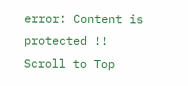error: Content is protected !!
Scroll to Top